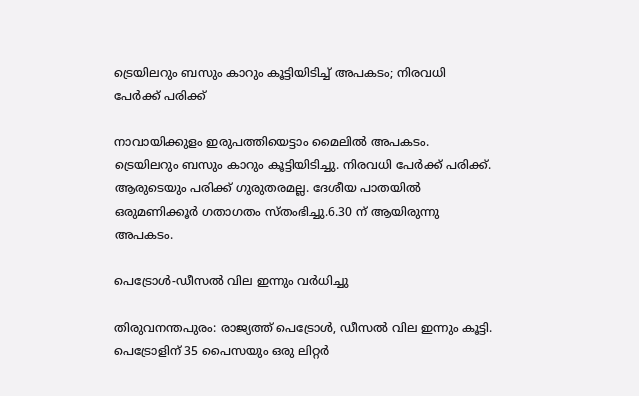ട്രെയിലറും ബസും കാറും കൂട്ടിയിടിച്ച് അപകടം; നിരവധി പേർക്ക് പരിക്ക്

നാവായിക്കുളം ഇരുപത്തിയെട്ടാം മൈലിൽ അപകടം. ട്രെയിലറും ബസും കാറും കൂട്ടിയിടിച്ചു. നിരവധി പേർക്ക് പരിക്ക്. ആരുടെയും പരിക്ക് ഗുരുതരമല്ല. ദേശീയ പാതയിൽ ഒരുമണിക്കൂർ ഗതാഗതം സ്തംഭിച്ചു.6.30 ന് ആയിരുന്നു അപകടം.

പെട്രോള്‍-ഡീസല്‍ വില ഇന്നും വര്‍ധിച്ചു

തിരുവനന്തപുരം: രാജ്യത്ത് പെട്രോൾ, ഡീസൽ വില ഇന്നും കൂട്ടി. പെട്രോളിന് 35 പൈസയും ഒരു ലിറ്റർ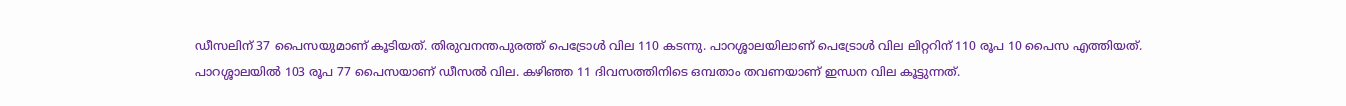ഡീസലിന് 37 പൈസയുമാണ് കൂടിയത്. തിരുവനന്തപുരത്ത് പെട്രോൾ വില 110 കടന്നു. പാറശ്ശാലയിലാണ് പെട്രോൾ വില ലിറ്ററിന് 110 രൂപ 10 പൈസ എത്തിയത്. പാറശ്ശാലയിൽ 103 രൂപ 77 പൈസയാണ് ഡീസൽ വില. കഴിഞ്ഞ 11 ദിവസത്തിനിടെ ഒമ്പതാം തവണയാണ് ഇന്ധന വില കൂട്ടുന്നത്.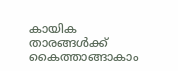കായിക താരങ്ങൾക്ക് കൈത്താങ്ങാകാം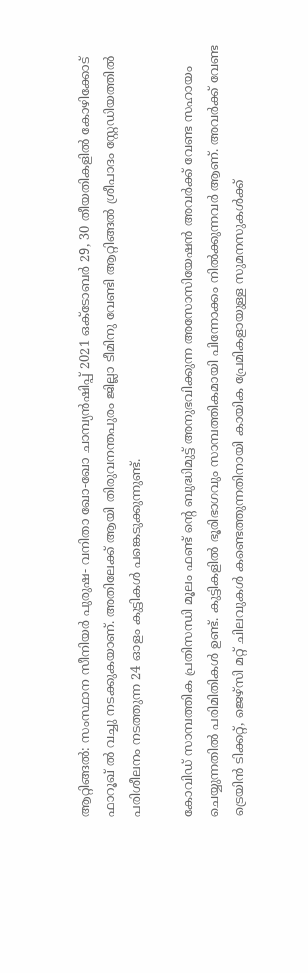ആറ്റിങ്ങൽ: സംസ്ഥാന സീനിയർ പുരുഷ- വനിതാ ഖോ-ഖോ ചാമ്പ്യൻഷിപ്പ് 2021 ഒക്ടോബർ 29, 30 തീയതികളിൽ കോഴിക്കോട് ഫാറൂഖ് ൽ വച്ചു നടക്കുകയാണ്. അതിലേക്ക് ആയി തിരുവനന്തപുരം ജില്ലാ ടീമിനു വേണ്ടി ആറ്റിങ്ങൽ ശ്രീപാദം സ്റ്റേഡിയത്തിൽ പരിശീലനം നടത്തുന്ന 24 ഓളം കുട്ടികൾ പങ്കെടുക്കുന്നുണ്ട്.

കോവിഡ് സാമ്പത്തിക പ്രതിസന്ധി മൂലം ഫണ്ട് ന്റെ ബുദ്ധിമുട്ട് അനുഭവിക്കുന്ന അസോസിയേഷൻ അവർക്ക് വേണ്ട സഹായം ചെയ്യുന്നതിൽ പരിമിതികൾ ഉണ്ട്. കുട്ടികളിൽ ഭൂരിഭാഗവും സാമ്പത്തികമായി പിന്നോക്കം നിൽക്കുന്നവർ ആണ്. അവർക്ക് വേണ്ട ട്രെയിൻ ടിക്കറ്റ്, ജെഴ്‌സി മറ്റ് ചിലവുകൾ കണ്ടെത്തുന്നതിനായി കായിക പ്രേമികളായുള്ള സുമനസുകൾക്ക്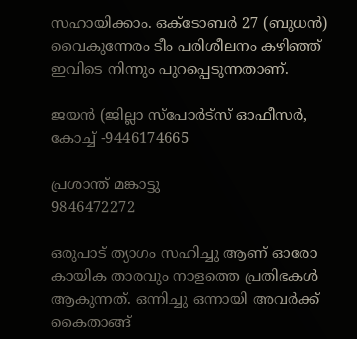സഹായിക്കാം. ഒക്ടോബർ 27 (ബുധൻ) വൈകുന്നേരം ടീം പരിശീലനം കഴിഞ്ഞ് ഇവിടെ നിന്നും പുറപ്പെടുന്നതാണ്.

ജയൻ (ജില്ലാ സ്പോർട്സ് ഓഫീസർ, കോച്ച് -9446174665

പ്രശാന്ത് മങ്കാട്ടു
9846472272

ഒരുപാട് ത്യാഗം സഹിച്ചു ആണ് ഓരോ കായിക താരവും നാളത്തെ പ്രതിഭകൾ ആകുന്നത്. ഒന്നിച്ചു ഒന്നായി അവർക്ക് കൈതാങ്ങ്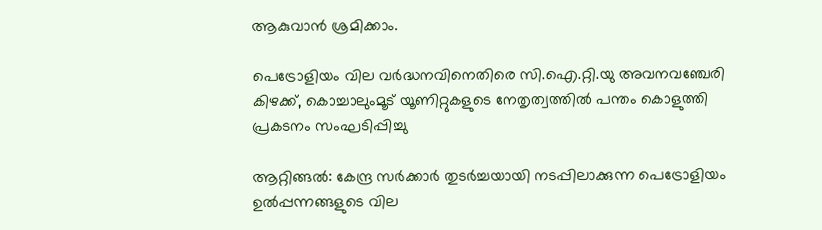ആകുവാൻ ശ്രമിക്കാം.

പെട്രോളിയം വില വർദ്ധനവിനെതിരെ സി.ഐ.റ്റി.യു അവനവഞ്ചേരി കിഴക്ക്, കൊച്ചാലുംമൂട് യൂണിറ്റുകളുടെ നേതൃത്വത്തിൽ പന്തം കൊളുത്തി പ്രകടനം സംഘടിപ്പിച്ചു

ആറ്റിങ്ങൽ: കേന്ദ്ര സർക്കാർ തുടർച്ചയായി നടപ്പിലാക്കുന്ന പെട്രോളിയം ഉൽപ്പന്നങ്ങളുടെ വില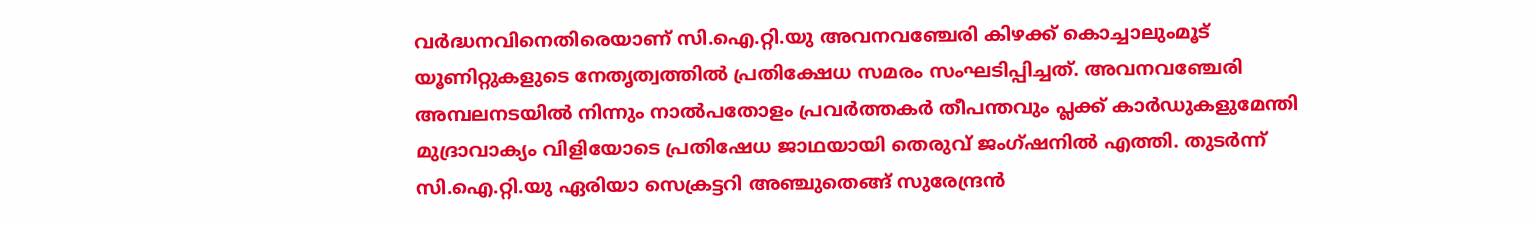വർദ്ധനവിനെതിരെയാണ് സി.ഐ.റ്റി.യു അവനവഞ്ചേരി കിഴക്ക് കൊച്ചാലുംമൂട് യൂണിറ്റുകളുടെ നേതൃത്വത്തിൽ പ്രതിക്ഷേധ സമരം സംഘടിപ്പിച്ചത്. അവനവഞ്ചേരി അമ്പലനടയിൽ നിന്നും നാൽപതോളം പ്രവർത്തകർ തീപന്തവും പ്ലക്ക് കാർഡുകളുമേന്തി മുദ്രാവാക്യം വിളിയോടെ പ്രതിഷേധ ജാഥയായി തെരുവ് ജംഗ്ഷനിൽ എത്തി. തുടർന്ന് സി.ഐ.റ്റി.യു ഏരിയാ സെക്രട്ടറി അഞ്ചുതെങ്ങ് സുരേന്ദ്രൻ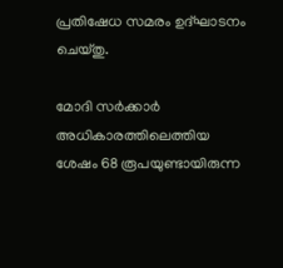പ്രതിഷേധ സമരം ഉദ്ഘാടനം ചെയ്തു.

മോദി സർക്കാർ അധികാരത്തിലെത്തിയ ശേഷം 68 രൂപയുണ്ടായിരുന്ന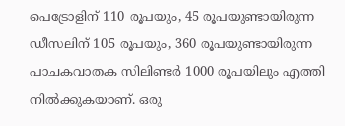പെട്രോളിന് 110 രൂപയും, 45 രൂപയുണ്ടായിരുന്ന ഡീസലിന് 105 രൂപയും, 360 രൂപയുണ്ടായിരുന്ന പാചകവാതക സിലിണ്ടർ 1000 രൂപയിലും എത്തി നിൽക്കുകയാണ്. ഒരു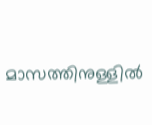മാസത്തിനുള്ളിൽ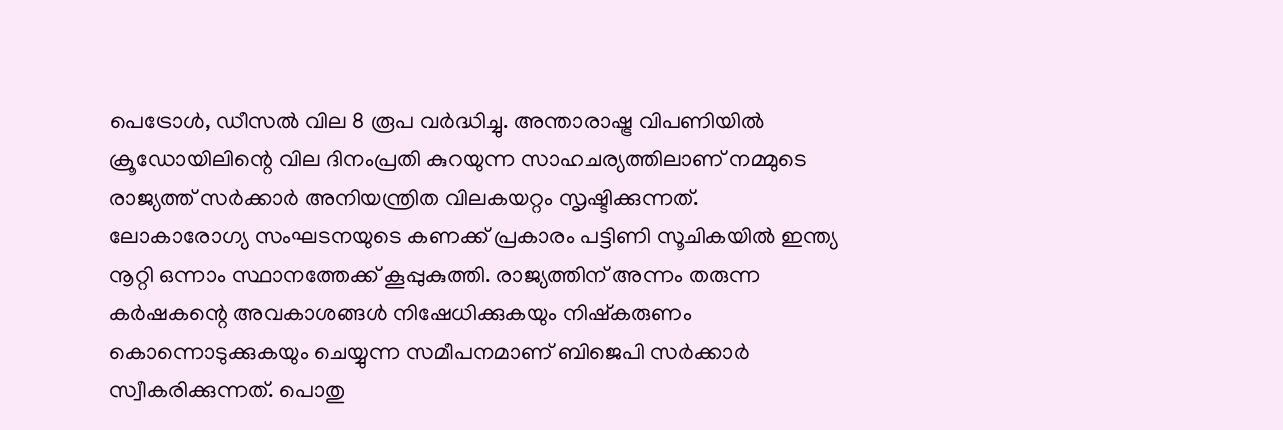പെട്രോൾ, ഡീസൽ വില 8 രൂപ വർദ്ധിച്ചു. അന്താരാഷ്ട്ര വിപണിയിൽ ക്രൂഡോയിലിന്റെ വില ദിനംപ്രതി കുറയുന്ന സാഹചര്യത്തിലാണ് നമ്മുടെ രാജ്യത്ത് സർക്കാർ അനിയന്ത്രിത വിലകയറ്റം സൃഷ്ടിക്കുന്നത്. ലോകാരോഗ്യ സംഘടനയുടെ കണക്ക് പ്രകാരം പട്ടിണി സൂചികയിൽ ഇന്ത്യ നൂറ്റി ഒന്നാം സ്ഥാനത്തേക്ക് കൂപ്പുകുത്തി. രാജ്യത്തിന് അന്നം തരുന്ന കർഷകന്റെ അവകാശങ്ങൾ നിഷേധിക്കുകയും നിഷ്കരുണം കൊന്നൊടുക്കുകയും ചെയ്യുന്ന സമീപനമാണ് ബിജെപി സർക്കാർ സ്വീകരിക്കുന്നത്. പൊതു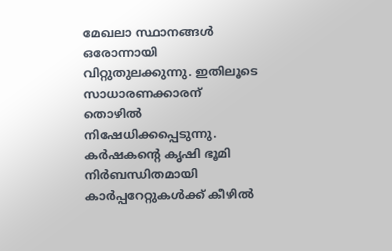മേഖലാ സ്ഥാനങ്ങൾ ഒരോന്നായി വിറ്റുതുലക്കുന്നു. ഇതിലൂടെ സാധാരണക്കാരന് തൊഴിൽ നിഷേധിക്കപ്പെടുന്നു. കർഷകന്റെ കൃഷി ഭൂമി നിർബന്ധിതമായി കാർപ്പറേറ്റുകൾക്ക് കീഴിൽ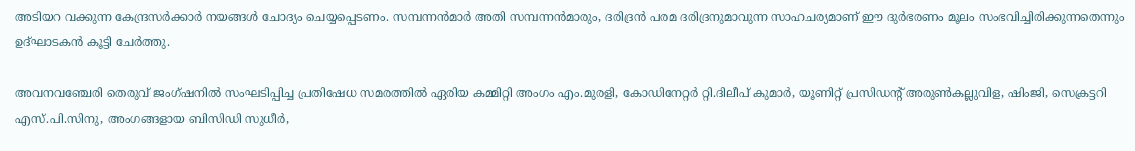അടിയറ വക്കുന്ന കേന്ദ്രസർക്കാർ നയങ്ങൾ ചോദ്യം ചെയ്യപ്പെടണം. സമ്പന്നൻമാർ അതി സമ്പന്നൻമാരും, ദരിദ്രൻ പരമ ദരിദ്രനുമാവുന്ന സാഹചര്യമാണ് ഈ ദുർഭരണം മൂലം സംഭവിച്ചിരിക്കുന്നതെന്നും ഉദ്ഘാടകൻ കൂട്ടി ചേർത്തു.

അവനവഞ്ചേരി തെരുവ് ജംഗ്ഷനിൽ സംഘടിപ്പിച്ച പ്രതിഷേധ സമരത്തിൽ ഏരിയ കമ്മിറ്റി അംഗം എം.മുരളി, കോഡിനേറ്റർ റ്റി.ദിലീപ് കുമാർ, യൂണിറ്റ് പ്രസിഡന്റ് അരുൺകല്ലുവിള, ഷിംജി, സെക്രട്ടറി എസ്.പി.സിനു, അംഗങ്ങളായ ബിസിഡി സുധീർ,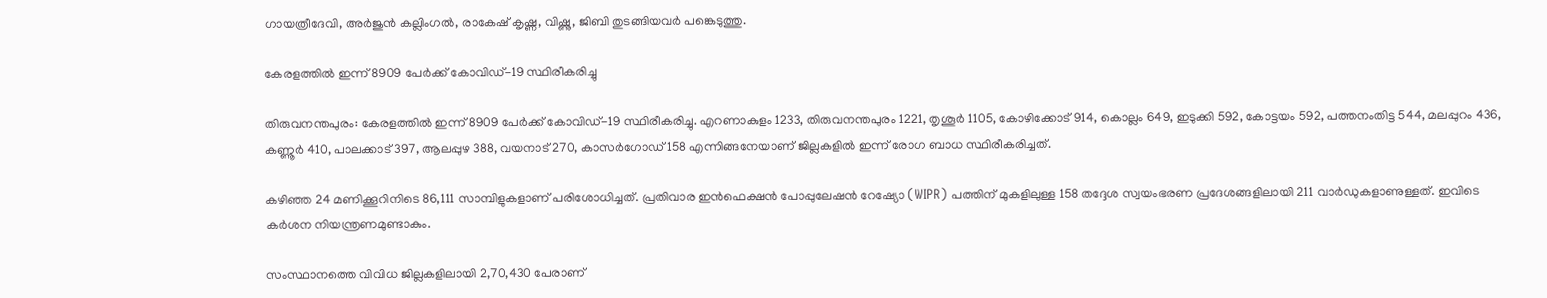ഗായത്രീദേവി, അർജുൻ കല്ലിംഗൽ, രാകേഷ് കൃഷ്ണ, വിഷ്ണു, ജിബി തുടങ്ങിയവർ പങ്കെടുത്തു.

കേരളത്തില്‍ ഇന്ന് 8909 പേര്‍ക്ക് കോവിഡ്-19 സ്ഥിരീകരിച്ചു

തിരുവനന്തപുരം: കേരളത്തില്‍ ഇന്ന് 8909 പേര്‍ക്ക് കോവിഡ്-19 സ്ഥിരീകരിച്ചു. എറണാകുളം 1233, തിരുവനന്തപുരം 1221, തൃശൂര്‍ 1105, കോഴിക്കോട് 914, കൊല്ലം 649, ഇടുക്കി 592, കോട്ടയം 592, പത്തനംതിട്ട 544, മലപ്പുറം 436, കണ്ണൂര്‍ 410, പാലക്കാട് 397, ആലപ്പുഴ 388, വയനാട് 270, കാസര്‍ഗോഡ് 158 എന്നിങ്ങനേയാണ് ജില്ലകളില്‍ ഇന്ന് രോഗ ബാധ സ്ഥിരീകരിച്ചത്.

കഴിഞ്ഞ 24 മണിക്കൂറിനിടെ 86,111 സാമ്പിളുകളാണ് പരിശോധിച്ചത്. പ്രതിവാര ഇന്‍ഫെക്ഷന്‍ പോപ്പുലേഷന്‍ റേഷ്യോ (WIPR) പത്തിന് മുകളിലുള്ള 158 തദ്ദേശ സ്വയംഭരണ പ്രദേശങ്ങളിലായി 211 വാര്‍ഡുകളാണുള്ളത്. ഇവിടെ കര്‍ശന നിയന്ത്രണമുണ്ടാകും.

സംസ്ഥാനത്തെ വിവിധ ജില്ലകളിലായി 2,70,430 പേരാണ്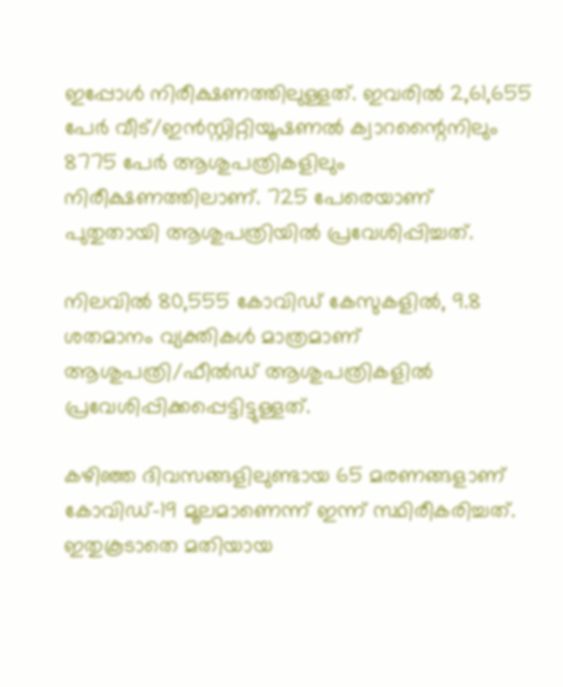ഇപ്പോള്‍ നിരീക്ഷണത്തിലുള്ളത്. ഇവരില്‍ 2,61,655 പേര്‍ വീട്/ഇന്‍സ്റ്റിറ്റിയൂഷണല്‍ ക്വാറന്റൈനിലും 8775 പേര്‍ ആശുപത്രികളിലും നിരീക്ഷണത്തിലാണ്. 725 പേരെയാണ് പുതുതായി ആശുപത്രിയില്‍ പ്രവേശിപ്പിച്ചത്.

നിലവില്‍ 80,555 കോവിഡ് കേസുകളില്‍, 9.8 ശതമാനം വ്യക്തികള്‍ മാത്രമാണ് ആശുപത്രി/ഫീല്‍ഡ് ആശുപത്രികളില്‍ പ്രവേശിപ്പിക്കപ്പെട്ടിട്ടുള്ളത്.

കഴിഞ്ഞ ദിവസങ്ങളിലുണ്ടായ 65 മരണങ്ങളാണ് കോവിഡ്-19 മൂലമാണെന്ന് ഇന്ന് സ്ഥിരീകരിച്ചത്. ഇതുകൂടാതെ മതിയായ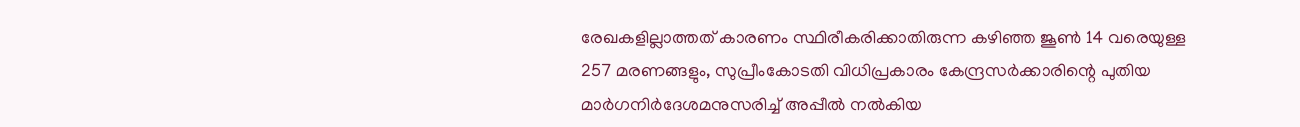രേഖകളില്ലാത്തത് കാരണം സ്ഥിരീകരിക്കാതിരുന്ന കഴിഞ്ഞ ജൂണ്‍ 14 വരെയുള്ള 257 മരണങ്ങളും, സുപ്രീംകോടതി വിധിപ്രകാരം കേന്ദ്രസര്‍ക്കാരിന്റെ പുതിയ മാര്‍ഗനിര്‍ദേശമനുസരിച്ച് അപ്പീല്‍ നല്‍കിയ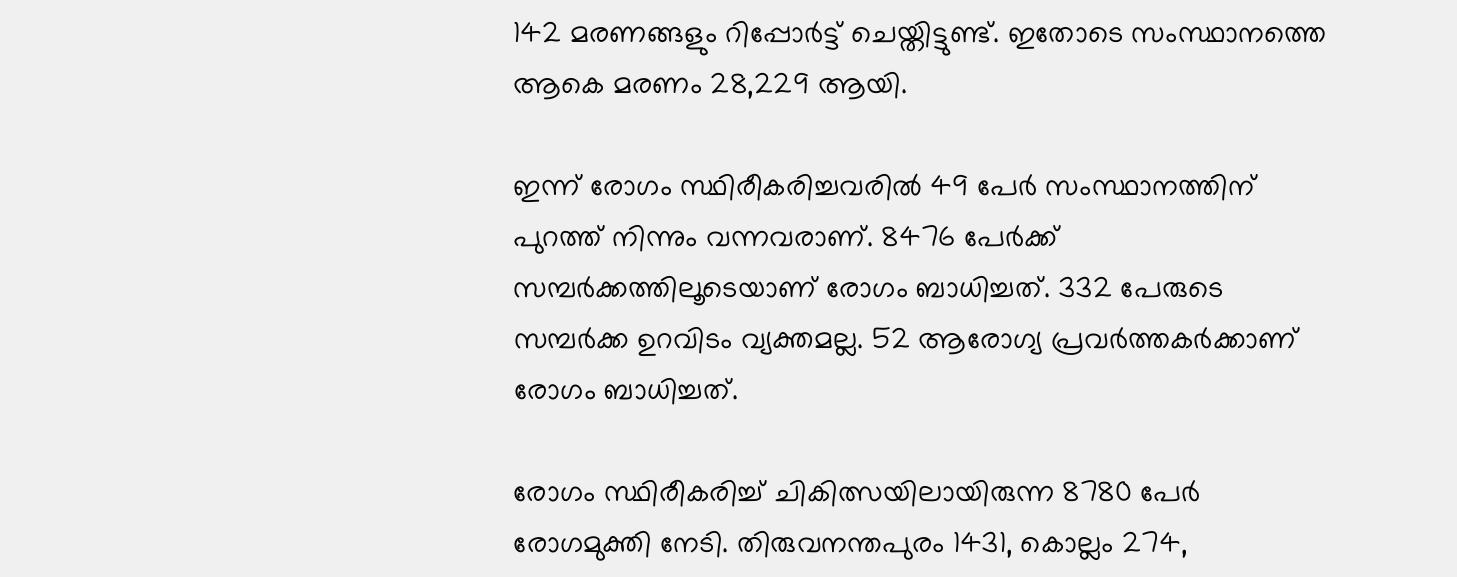142 മരണങ്ങളും റിപ്പോര്‍ട്ട് ചെയ്തിട്ടുണ്ട്. ഇതോടെ സംസ്ഥാനത്തെ ആകെ മരണം 28,229 ആയി.

ഇന്ന് രോഗം സ്ഥിരീകരിച്ചവരില്‍ 49 പേര്‍ സംസ്ഥാനത്തിന് പുറത്ത് നിന്നും വന്നവരാണ്. 8476 പേര്‍ക്ക് സമ്പര്‍ക്കത്തിലൂടെയാണ് രോഗം ബാധിച്ചത്. 332 പേരുടെ സമ്പര്‍ക്ക ഉറവിടം വ്യക്തമല്ല. 52 ആരോഗ്യ പ്രവര്‍ത്തകര്‍ക്കാണ് രോഗം ബാധിച്ചത്.

രോഗം സ്ഥിരീകരിച്ച് ചികിത്സയിലായിരുന്ന 8780 പേര്‍ രോഗമുക്തി നേടി. തിരുവനന്തപുരം 1431, കൊല്ലം 274,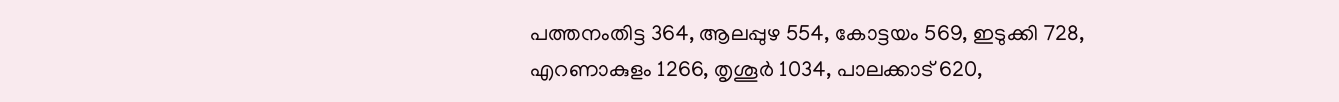പത്തനംതിട്ട 364, ആലപ്പുഴ 554, കോട്ടയം 569, ഇടുക്കി 728, എറണാകുളം 1266, തൃശൂര്‍ 1034, പാലക്കാട് 620,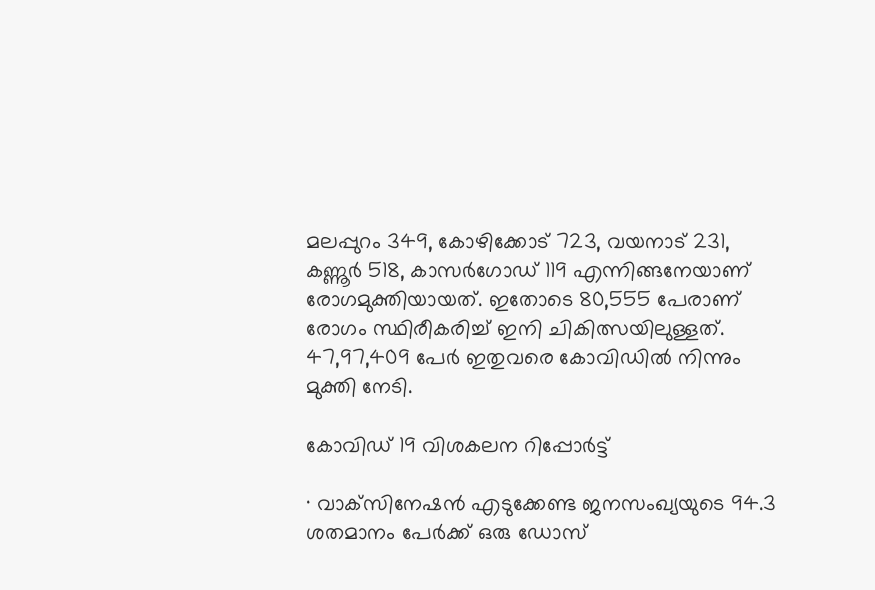മലപ്പുറം 349, കോഴിക്കോട് 723, വയനാട് 231, കണ്ണൂര്‍ 518, കാസര്‍ഗോഡ് 119 എന്നിങ്ങനേയാണ് രോഗമുക്തിയായത്. ഇതോടെ 80,555 പേരാണ് രോഗം സ്ഥിരീകരിച്ച് ഇനി ചികിത്സയിലുള്ളത്. 47,97,409 പേര്‍ ഇതുവരെ കോവിഡില്‍ നിന്നും മുക്തി നേടി.

കോവിഡ് 19 വിശകലന റിപ്പോര്‍ട്ട്

· വാക്‌സിനേഷന്‍ എടുക്കേണ്ട ജനസംഖ്യയുടെ 94.3 ശതമാനം പേര്‍ക്ക് ഒരു ഡോസ്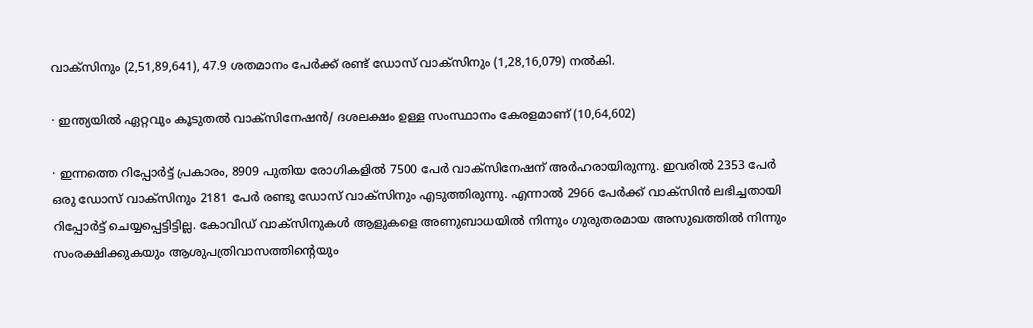വാക്‌സിനും (2,51,89,641), 47.9 ശതമാനം പേര്‍ക്ക് രണ്ട് ഡോസ് വാക്‌സിനും (1,28,16,079) നല്‍കി.

· ഇന്ത്യയില്‍ ഏറ്റവും കൂടുതല്‍ വാക്‌സിനേഷന്‍/ ദശലക്ഷം ഉള്ള സംസ്ഥാനം കേരളമാണ് (10,64,602)

· ഇന്നത്തെ റിപ്പോര്‍ട്ട് പ്രകാരം, 8909 പുതിയ രോഗികളില്‍ 7500 പേര്‍ വാക്‌സിനേഷന് അര്‍ഹരായിരുന്നു. ഇവരില്‍ 2353 പേര്‍ ഒരു ഡോസ് വാക്‌സിനും 2181 പേര്‍ രണ്ടു ഡോസ് വാക്‌സിനും എടുത്തിരുന്നു. എന്നാല്‍ 2966 പേര്‍ക്ക് വാക്‌സിന്‍ ലഭിച്ചതായി റിപ്പോര്‍ട്ട് ചെയ്യപ്പെട്ടിട്ടില്ല. കോവിഡ് വാക്‌സിനുകള്‍ ആളുകളെ അണുബാധയില്‍ നിന്നും ഗുരുതരമായ അസുഖത്തില്‍ നിന്നും സംരക്ഷിക്കുകയും ആശുപത്രിവാസത്തിന്റെയും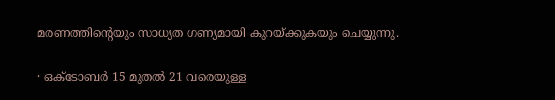മരണത്തിന്റെയും സാധ്യത ഗണ്യമായി കുറയ്ക്കുകയും ചെയ്യുന്നു.

· ഒക്‌ടോബര്‍ 15 മുതല്‍ 21 വരെയുള്ള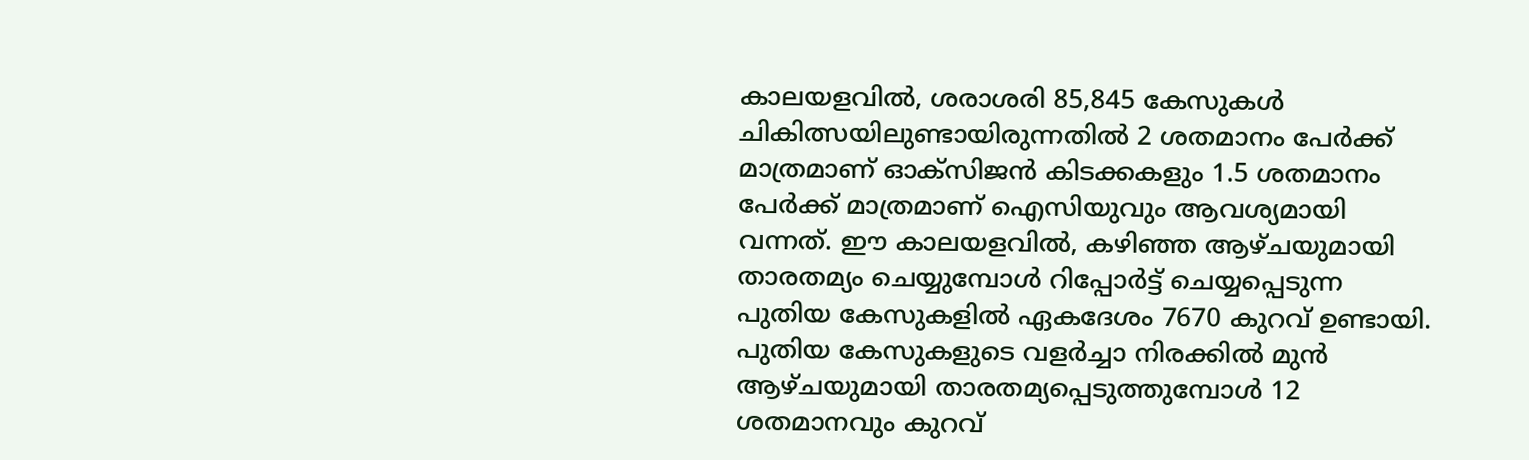കാലയളവില്‍, ശരാശരി 85,845 കേസുകള്‍ ചികിത്സയിലുണ്ടായിരുന്നതില്‍ 2 ശതമാനം പേര്‍ക്ക് മാത്രമാണ് ഓക്‌സിജന്‍ കിടക്കകളും 1.5 ശതമാനം പേര്‍ക്ക് മാത്രമാണ് ഐസിയുവും ആവശ്യമായി വന്നത്. ഈ കാലയളവില്‍, കഴിഞ്ഞ ആഴ്ചയുമായി താരതമ്യം ചെയ്യുമ്പോള്‍ റിപ്പോര്‍ട്ട് ചെയ്യപ്പെടുന്ന പുതിയ കേസുകളില്‍ ഏകദേശം 7670 കുറവ് ഉണ്ടായി. പുതിയ കേസുകളുടെ വളര്‍ച്ചാ നിരക്കില്‍ മുന്‍ ആഴ്ചയുമായി താരതമ്യപ്പെടുത്തുമ്പോള്‍ 12 ശതമാനവും കുറവ്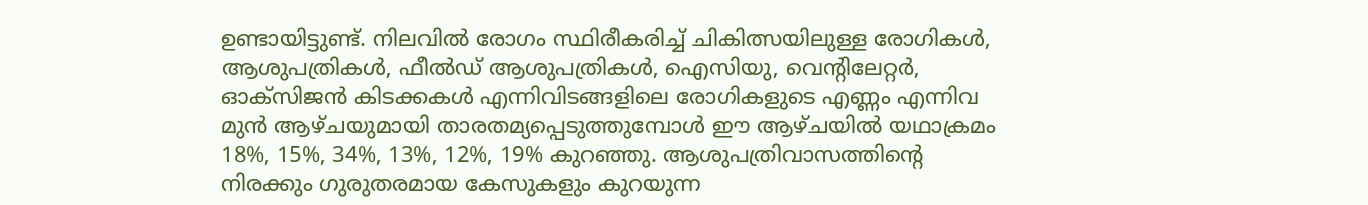ഉണ്ടായിട്ടുണ്ട്. നിലവില്‍ രോഗം സ്ഥിരീകരിച്ച് ചികിത്സയിലുള്ള രോഗികള്‍, ആശുപത്രികള്‍, ഫീല്‍ഡ് ആശുപത്രികള്‍, ഐസിയു, വെന്റിലേറ്റര്‍, ഓക്‌സിജന്‍ കിടക്കകള്‍ എന്നിവിടങ്ങളിലെ രോഗികളുടെ എണ്ണം എന്നിവ മുന്‍ ആഴ്ചയുമായി താരതമ്യപ്പെടുത്തുമ്പോള്‍ ഈ ആഴ്ചയില്‍ യഥാക്രമം 18%, 15%, 34%, 13%, 12%, 19% കുറഞ്ഞു. ആശുപത്രിവാസത്തിന്റെ നിരക്കും ഗുരുതരമായ കേസുകളും കുറയുന്ന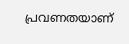പ്രവണതയാണ്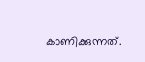കാണിക്കുന്നത്.